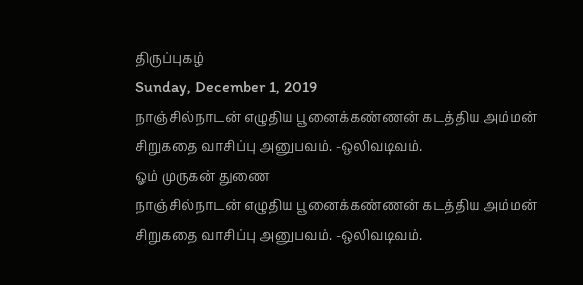திருப்புகழ்
Sunday, December 1, 2019
நாஞ்சில்நாடன் எழுதிய பூனைக்கண்ணன் கடத்திய அம்மன் சிறுகதை வாசிப்பு அனுபவம். -ஒலிவடிவம்.
ஓம் முருகன் துணை
நாஞ்சில்நாடன் எழுதிய பூனைக்கண்ணன் கடத்திய அம்மன் சிறுகதை வாசிப்பு அனுபவம். -ஒலிவடிவம்.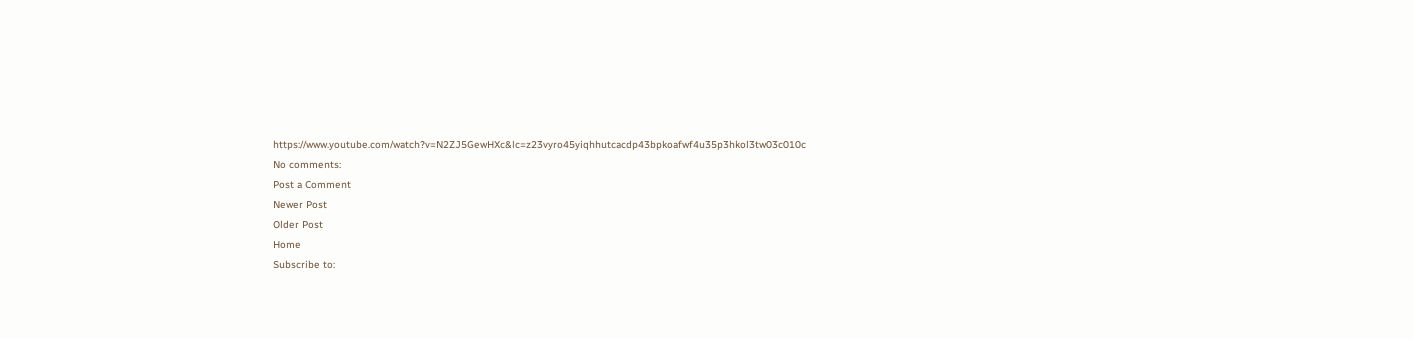https://www.youtube.com/watch?v=N2ZJ5GewHXc&lc=z23vyro45yiqhhutcacdp43bpkoafwf4u35p3hkol3tw03c010c
No comments:
Post a Comment
Newer Post
Older Post
Home
Subscribe to: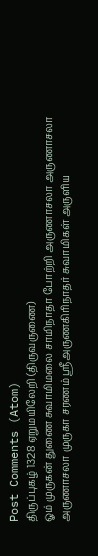Post Comments (Atom)
திருப்புகழ் 1328 ஏறுமயிலேறி (திருவருணை)
ஓம் முருகன் துணை சுவாமிமலை சாமிநாதா போற்றி அருணாசலா அருணாசலா அருணாசலா முருகா சரணம் ஸ்ரீஅருணகிரிநாதர் சுவாமிகள் அருளிய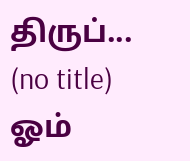திருப்...
(no title)
ஓம்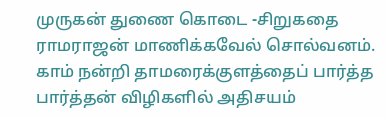முருகன் துணை கொடை -சிறுகதை ராமராஜன் மாணிக்கவேல் சொல்வனம். காம் நன்றி தாமரைக்குளத்தைப் பார்த்த பார்த்தன் விழிகளில் அதிசயம்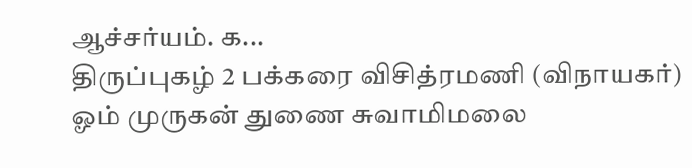ஆச்சர்யம். க...
திருப்புகழ் 2 பக்கரை விசித்ரமணி (விநாயகர்)
ஓம் முருகன் துணை சுவாமிமலை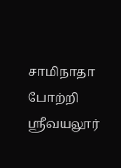சாமிநாதா போற்றி ஸ்ரீவயலூர்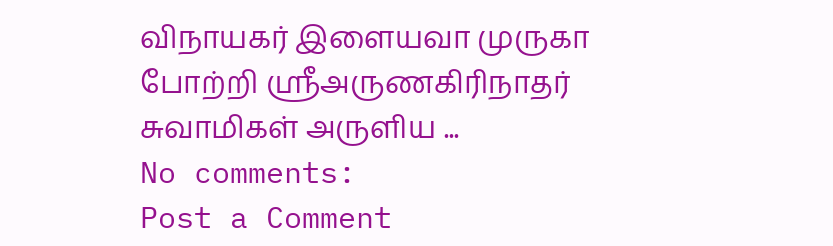விநாயகர் இளையவா முருகா போற்றி ஸ்ரீஅருணகிரிநாதர் சுவாமிகள் அருளிய ...
No comments:
Post a Comment